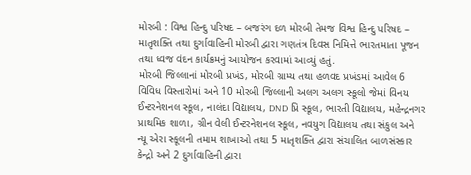મોરબી : વિશ્વ હિન્દુ પરિષદ – બજરંગ દળ મોરબી તેમજ વિશ્વ હિન્દુ પરિષદ – માતૃશક્તિ તથા દુર્ગાવાહિની મોરબી દ્વારા ગણતંત્ર દિવસ નિમિત્તે ભારતમાતા પૂજન તથા ધ્વજ વંદન કાર્યક્રમનું આયોજન કરવામાં આવ્યું હતું.
મોરબી જિલ્લાનાં મોરબી પ્રખંડ, મોરબી ગ્રામ્ય તથા હળવદ પ્રખંડમાં આવેલ 6 વિવિધ વિસ્તારોમાં અને 10 મોરબી જિલ્લાની અલગ અલગ સ્કૂલો જેમાં વિનય ઈન્ટરનેશનલ સ્કૂલ, નાલંદા વિદ્યાલય, DND પ્રિ સ્કૂલ, ભારતી વિદ્યાલય, મહેન્દ્રનગર પ્રાથમિક શાળા, ગ્રીન વેલી ઈન્ટરનેશનલ સ્કૂલ, નવયુગ વિદ્યાલય તથા સંકુલ અને ન્યૂ એરા સ્કૂલની તમામ શાખાઓ તથા 5 માતૃશક્તિ દ્વારા સંચાલિત બાળસંસ્કાર કેન્દ્રો અને 2 દુર્ગાવાહિની દ્વારા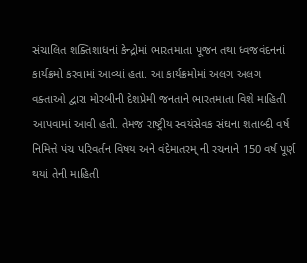સંચાલિત શક્તિશાધનાં કેન્દ્રોમાં ભારતમાતા પૂજન તથા ધ્વજવંદનનાં કાર્યક્રમો કરવામાં આવ્યાં હતા. આ કાર્યક્રમોમાં અલગ અલગ વક્તાઓ દ્વારા મોરબીની દેશપ્રેમી જનતાને ભારતમાતા વિશે માહિતી આપવામાં આવી હતી. તેમજ રાષ્ટ્રીય સ્વયંસેવક સંઘના શતાબ્દી વર્ષ નિમિત્તે પંચ પરિવર્તન વિષય અને વંદેમાતરમ્ ની રચનાને 150 વર્ષ પૂર્ણ થયાં તેની માહિતી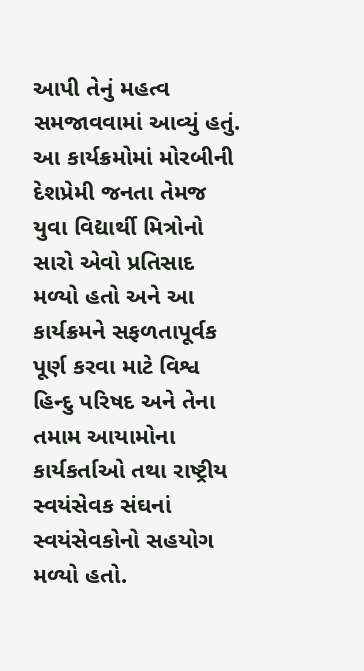આપી તેનું મહત્વ સમજાવવામાં આવ્યું હતું. આ કાર્યક્રમોમાં મોરબીની દેશપ્રેમી જનતા તેમજ યુવા વિદ્યાર્થી મિત્રોનો સારો એવો પ્રતિસાદ મળ્યો હતો અને આ કાર્યક્રમને સફળતાપૂર્વક પૂર્ણ કરવા માટે વિશ્વ હિન્દુ પરિષદ અને તેના તમામ આયામોના કાર્યકર્તાઓ તથા રાષ્ટ્રીય સ્વયંસેવક સંઘનાં સ્વયંસેવકોનો સહયોગ મળ્યો હતો.